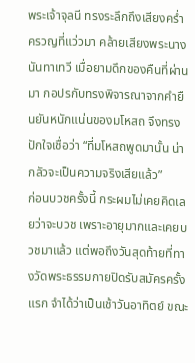พระเจ้าจุลนี ทรงระลึกถึงเสียงคร่ำครวญที่แว่วมา คล้ายเสียงพระนางนันทาเทวี เมื่อยามดึกของคืนที่ผ่านมา กอปรกับทรงพิจารณาจากคำยืนยันหนักแน่นของมโหสถ จึงทรงปักใจเชื่อว่า “ที่มโหสถพูดมานั้น น่ากลัวจะเป็นความจริงเสียแล้ว”
ก่อนบวชครั้งนี้ กระผมไม่เคยคิดเลยว่าจะบวช เพราะอายุมากและเคยบวชมาแล้ว แต่พอถึงวันสุดท้ายที่ทางวัดพระธรรมกายปิดรับสมัครครั้งแรก จำได้ว่าเป็นเช้าวันอาทิตย์ ขณะ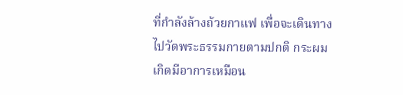ที่กำลังล้างถ้วยกาแฟ เพื่อจะเดินทางไปวัดพระธรรมกายตามปกติ กระผมเกิดมีอาการเหมือน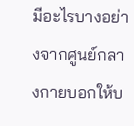มีอะไรบางอย่างจากศูนย์กลางกายบอกให้บ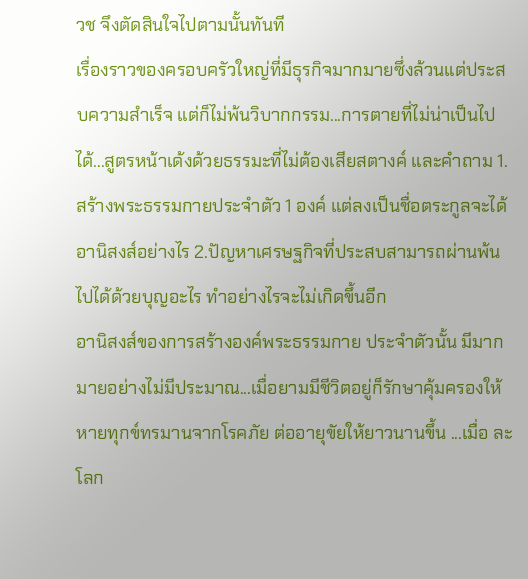วช จึงตัดสินใจไปตามนั้นทันที
เรื่องราวของครอบครัวใหญ่ที่มีธุรกิจมากมายซึ่งล้วนแต่ประสบความสำเร็จ แต่ก็ไม่พ้นวิบากกรรม...การตายที่ไม่น่าเป็นไปได้...สูตรหน้าเด้งด้วยธรรมะที่ไม่ต้องเสียสตางค์ และคำถาม 1.สร้างพระธรรมกายประจำตัว 1 องค์ แต่ลงเป็นชื่อตระกูลจะได้อานิสงส์อย่างไร 2.ปัญหาเศรษฐกิจที่ประสบสามารถผ่านพ้นไปได้ด้วยบุญอะไร ทำอย่างไรจะไม่เกิดขึ้นอีก
อานิสงส์ของการสร้างองค์พระธรรมกาย ประจำตัวนั้น มีมากมายอย่างไม่มีประมาณ...เมื่อยามมีชีวิตอยู่ก็รักษาคุ้มครองให้หายทุกข์ทรมานจากโรคภัย ต่ออายุขัยให้ยาวนานขึ้น ...เมื่อ ละโลก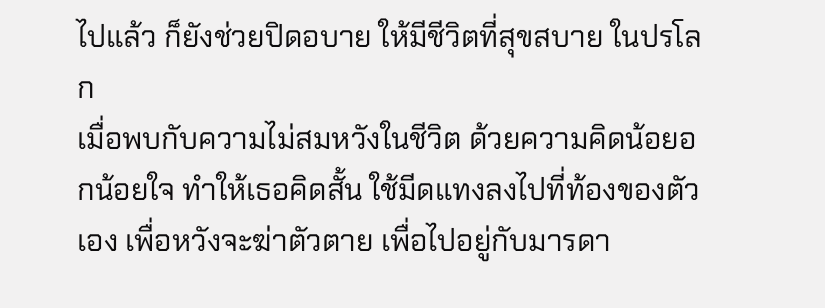ไปแล้ว ก็ยังช่วยปิดอบาย ให้มีชีวิตที่สุขสบาย ในปรโลก
เมื่อพบกับความไม่สมหวังในชีวิต ด้วยความคิดน้อยอกน้อยใจ ทำให้เธอคิดสั้น ใช้มีดแทงลงไปที่ท้องของตัวเอง เพื่อหวังจะฆ่าตัวตาย เพื่อไปอยู่กับมารดา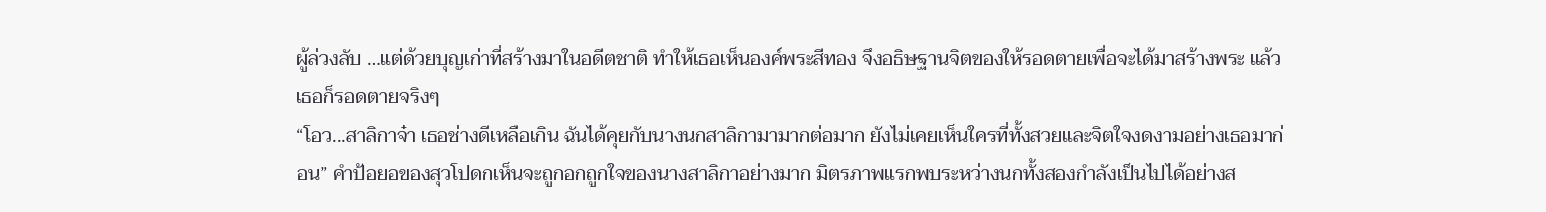ผู้ล่วงลับ …แต่ด้วยบุญเก่าที่สร้างมาในอดีตชาติ ทำให้เธอเห็นองค์พระสีทอง จึงอธิษฐานจิตของให้รอดตายเพื่อจะได้มาสร้างพระ แล้วเธอก็รอดตายจริงๆ
“โอว...สาลิกาจ๋า เธอช่างดีเหลือเกิน ฉันได้คุยกับนางนกสาลิกามามากต่อมาก ยังไม่เคยเห็นใครที่ทั้งสวยและจิตใจงดงามอย่างเธอมาก่อน” คำป้อยอของสุวโปดกเห็นจะถูกอกถูกใจของนางสาลิกาอย่างมาก มิตรภาพแรกพบระหว่างนกทั้งสองกำลังเป็นไปได้อย่างส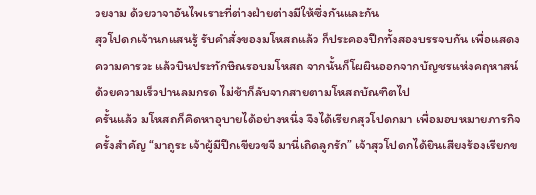วยงาม ด้วยวาจาอันไพเราะที่ต่างฝ่ายต่างมีให้ซึ่งกันและกัน
สุวโปดกเจ้านกแสนรู้ รับคำสั่งของมโหสถแล้ว ก็ประคองปีกทั้งสองบรรจบกัน เพื่อแสดงความคารวะ แล้วบินประทักษิณรอบมโหสถ จากนั้นก็โผผินออกจากบัญชรแห่งคฤหาสน์ด้วยความเร็วปานลมกรด ไม่ช้าก็ลับจากสายตามโหสถบัณฑิตไป
ครั้นแล้ว มโหสถก็คิดหาอุบายได้อย่างหนึ่ง จึงได้เรียกสุวโปดกมา เพื่อมอบหมายภารกิจครั้งสำคัญ “มาถูระ เจ้าผู้มีปีกเขียวขจี มานี่เถิดลูกรัก” เจ้าสุวโปดกได้ยินเสียงร้องเรียกข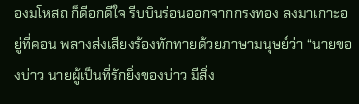องมโหสถ ก็ดีอกดีใจ รีบบินร่อนออกจากกรงทอง ลงมาเกาะอยู่ที่คอน พลางส่งเสียงร้องทักทายด้วยภาษามนุษย์ว่า “นายของบ่าว นายผู้เป็นที่รักยิ่งของบ่าว มีสิ่ง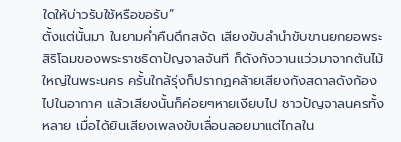ใดให้บ่าวรับใช้หรือขอรับ”
ตั้งแต่นั้นมา ในยามค่ำคืนดึกสงัด เสียงขับลำนำขับขานยกยอพระสิริโฉมของพระราชธิดาปัญจาลจันที ก็ดังกังวานแว่วมาจากต้นไม้ใหญ่ในพระนคร ครั้นใกล้รุ่งก็ปรากฏคล้ายเสียงกังสดาลดังก้องไปในอากาศ แล้วเสียงนั้นก็ค่อยๆหายเงียบไป ชาวปัญจาลนครทั้งหลาย เมื่อได้ยินเสียงเพลงขับเลื่อนลอยมาแต่ไกลใน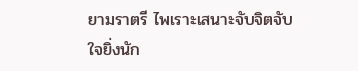ยามราตรี ไพเราะเสนาะจับจิตจับใจยิ่งนัก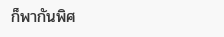ก็พากันพิศ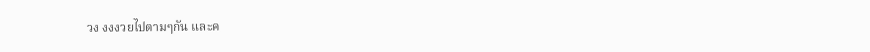วง งงงวยไปตามๆกัน และค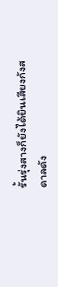รั้นรุ่งสางก็ยังได้ยินเสียงกังสดาลดัง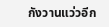กังวานแว่วอีก